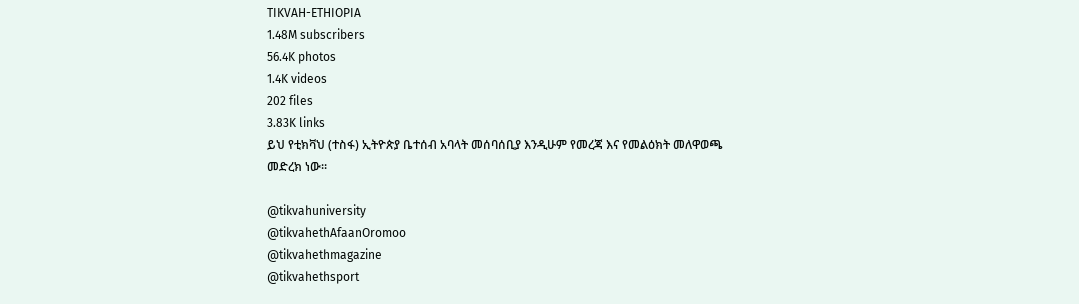TIKVAH-ETHIOPIA
1.48M subscribers
56.4K photos
1.4K videos
202 files
3.83K links
ይህ የቲክቫህ (ተስፋ) ኢትዮጵያ ቤተሰብ አባላት መሰባሰቢያ እንዲሁም የመረጃ እና የመልዕክት መለዋወጫ መድረክ ነው።

@tikvahuniversity
@tikvahethAfaanOromoo
@tikvahethmagazine
@tikvahethsport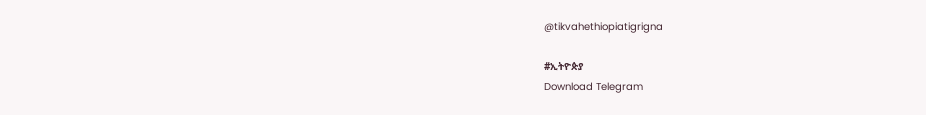@tikvahethiopiatigrigna

#ኢትዮጵያ
Download Telegram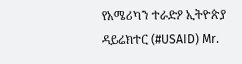የአሜሪካን ተራድዖ ኢትዮጵያ ዳይሬክተር (#USAID) Mr.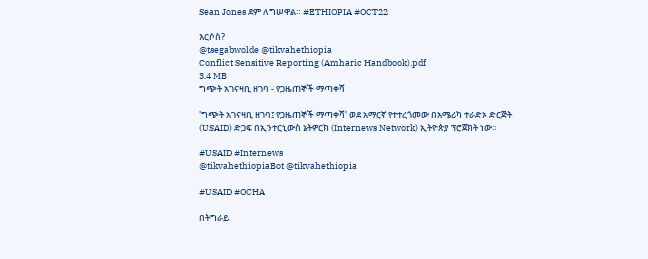Sean Jones ደም ለግሠዋል። #ETHIOPIA #OCT22

እርሶስ?
@tsegabwolde @tikvahethiopia
Conflict Sensitive Reporting (Amharic Handbook).pdf
3.4 MB
ግጭት አገናዛቢ ዘገባ - የጋዜጠኞች ማጣቀሻ

'ግጭት አገናዛቢ ዘገባ፤ የጋዜጠኞች ማጣቀሻ' ወደ አማርኛ የተተረጎመው በአሜሪካ ተራድኦ ድርጅት (USAID) ድጋፍ በኢንተርኒውስ ኔትዎርክ (Internews Network) ኢትዮጵያ ፕሮጀክት ነው።

#USAID #Internews
@tikvahethiopiaBot @tikvahethiopia

#USAID #OCHA

በትግራይ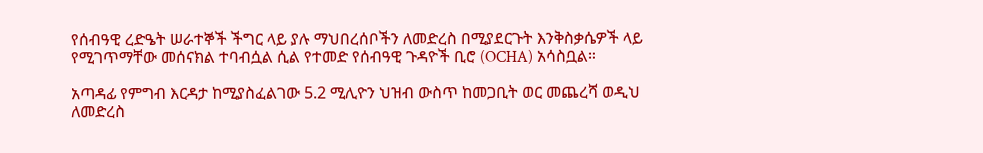የሰብዓዊ ረድዔት ሠራተኞች ችግር ላይ ያሉ ማህበረሰቦችን ለመድረስ በሚያደርጉት እንቅስቃሴዎች ላይ የሚገጥማቸው መሰናክል ተባብሷል ሲል የተመድ የሰብዓዊ ጉዳዮች ቢሮ (OCHA) አሳስቧል።

አጣዳፊ የምግብ እርዳታ ከሚያስፈልገው 5.2 ሚሊዮን ህዝብ ውስጥ ከመጋቢት ወር መጨረሻ ወዲህ ለመድረስ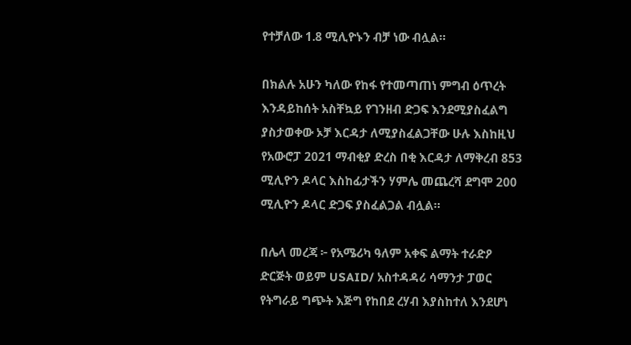የተቻለው 1.8 ሚሊዮኑን ብቻ ነው ብሏል።

በክልሉ አሁን ካለው የከፋ የተመጣጠነ ምግብ ዕጥረት እንዳይከሰት አስቸኳይ የገንዘብ ድጋፍ እንደሚያስፈልግ ያስታወቀው ኦቻ እርዳታ ለሚያስፈልጋቸው ሁሉ እስከዚህ የአውሮፓ 2021 ማብቂያ ድረስ በቂ እርዳታ ለማቅረብ 853 ሚሊዮን ዶላር እስከፊታችን ሃምሌ መጨረሻ ደግሞ 200 ሚሊዮን ዶላር ድጋፍ ያስፈልጋል ብሏል።

በሌላ መረጃ ፦ የአሜሪካ ዓለም አቀፍ ልማት ተራድዖ ድርጅት ወይም USAID/ አስተዳዳሪ ሳማንታ ፓወር የትግራይ ግጭት እጅግ የከበደ ረሃብ እያስከተለ እንደሆነ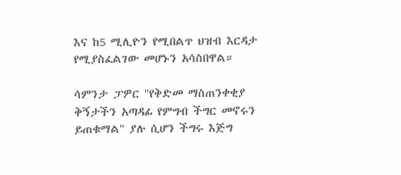እና ከ5 ሚሊዮን የሚበልጥ ህዝብ እርዳታ የሚያስፈልገው መሆኑን አሳስበዋል።

ሳምንታ ፓዎር "የቅድመ ማስጠንቀቂያ ቅኝታችን አጣዳፊ የምግብ ችግር መኖሩን ይጠቁማል" ያሉ ሲሆን ችግሩ እጅግ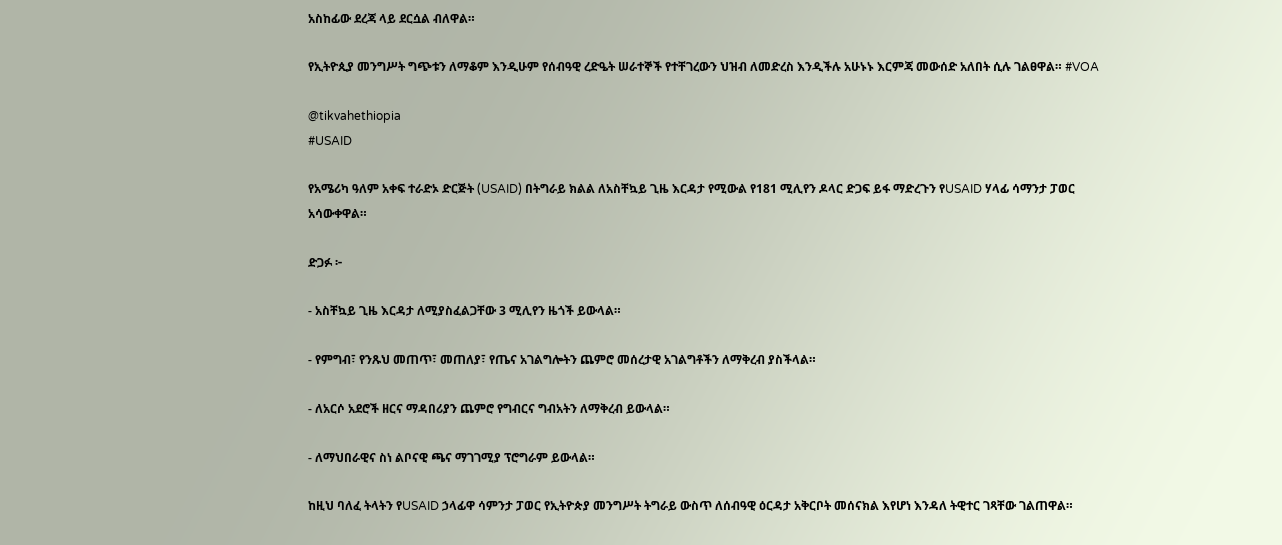አስከፊው ደረጃ ላይ ደርሷል ብለዋል።

የኢትዮጲያ መንግሥት ግጭቱን ለማቆም እንዲሁም የሰብዓዊ ረድዔት ሠራተኞች የተቸገረውን ህዝብ ለመድረስ እንዲችሉ አሁኑኑ እርምጃ መውሰድ አለበት ሲሉ ገልፀዋል። #VOA

@tikvahethiopia
#USAID

የአሜሪካ ዓለም አቀፍ ተራድኦ ድርጅት (USAID) በትግራይ ክልል ለአስቸኳይ ጊዜ እርዳታ የሚውል የ181 ሚሊየን ዶላር ድጋፍ ይፋ ማድረጉን የUSAID ሃላፊ ሳማንታ ፓወር አሳውቀዋል።

ድጋፉ ፦

- አስቸኳይ ጊዜ እርዳታ ለሚያስፈልጋቸው 3 ሚሊየን ዜጎች ይውላል።

- የምግብ፣ የንጹህ መጠጥ፣ መጠለያ፣ የጤና አገልግሎትን ጨምሮ መሰረታዊ አገልግቶችን ለማቅረብ ያስችላል።

- ለአርሶ አደሮች ዘርና ማዳበሪያን ጨምሮ የግብርና ግብአትን ለማቅረብ ይውላል።

- ለማህበራዊና ስነ ልቦናዊ ጫና ማገገሚያ ፕሮግራም ይውላል።

ከዚህ ባለፈ ትላትን የUSAID ኃላፊዋ ሳምንታ ፓወር የኢትዮጵያ መንግሥት ትግራይ ውስጥ ለሰብዓዊ ዕርዳታ አቅርቦት መሰናክል እየሆነ እንዳለ ትዊተር ገጻቸው ገልጠዋል።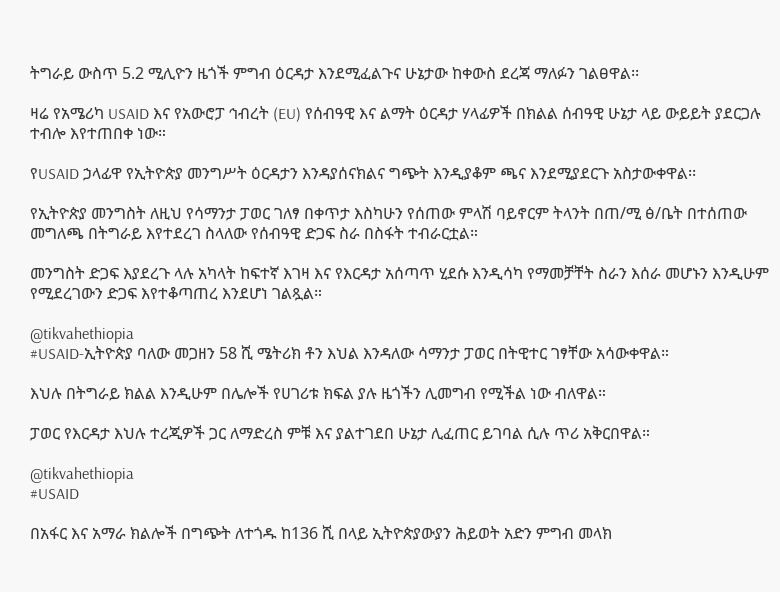ትግራይ ውስጥ 5.2 ሚሊዮን ዜጎች ምግብ ዕርዳታ እንደሚፈልጉና ሁኔታው ከቀውስ ደረጃ ማለፉን ገልፀዋል፡፡

ዛሬ የአሜሪካ USAID እና የአውሮፓ ኅብረት (EU) የሰብዓዊ እና ልማት ዕርዳታ ሃላፊዎች በክልል ሰብዓዊ ሁኔታ ላይ ውይይት ያደርጋሉ ተብሎ እየተጠበቀ ነው።

የUSAID ኃላፊዋ የኢትዮጵያ መንግሥት ዕርዳታን እንዳያሰናክልና ግጭት እንዲያቆም ጫና እንደሚያደርጉ አስታውቀዋል፡፡

የኢትዮጵያ መንግስት ለዚህ የሳማንታ ፓወር ገለፃ በቀጥታ እስካሁን የሰጠው ምላሽ ባይኖርም ትላንት በጠ/ሚ ፅ/ቤት በተሰጠው መግለጫ በትግራይ እየተደረገ ስላለው የሰብዓዊ ድጋፍ ስራ በስፋት ተብራርቷል።

መንግስት ድጋፍ እያደረጉ ላሉ አካላት ከፍተኛ እገዛ እና የእርዳታ አሰጣጥ ሂደሱ እንዲሳካ የማመቻቸት ስራን እሰራ መሆኑን እንዲሁም የሚደረገውን ድጋፍ እየተቆጣጠረ እንደሆነ ገልጿል።

@tikvahethiopia
#USAID-ኢትዮጵያ ባለው መጋዘን 58 ሺ ሜትሪክ ቶን እህል እንዳለው ሳማንታ ፓወር በትዊተር ገፃቸው አሳውቀዋል።

እህሉ በትግራይ ክልል እንዲሁም በሌሎች የሀገሪቱ ክፍል ያሉ ዜጎችን ሊመግብ የሚችል ነው ብለዋል።

ፓወር የእርዳታ እህሉ ተረጂዎች ጋር ለማድረስ ምቹ እና ያልተገደበ ሁኔታ ሊፈጠር ይገባል ሲሉ ጥሪ አቅርበዋል።

@tikvahethiopia
#USAID

በአፋር እና አማራ ክልሎች በግጭት ለተጎዱ ከ136 ሺ በላይ ኢትዮጵያውያን ሕይወት አድን ምግብ መላክ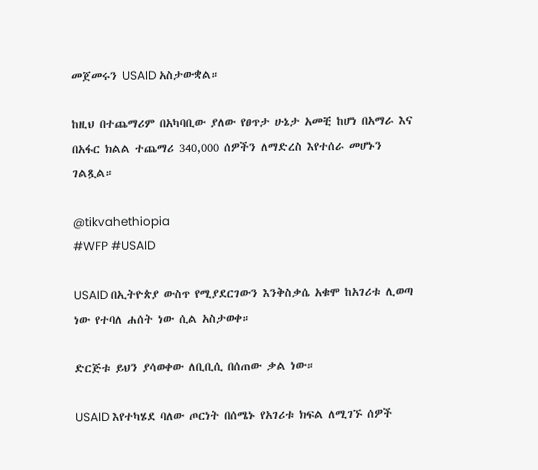መጀመሩን USAID አስታውቋል።

ከዚህ በተጨማሪም በአካባቢው ያለው የፀጥታ ሁኔታ አመቺ ከሆነ በአማራ እና በአፋር ክልል ተጨማሪ 340,000 ሰዎችን ለማድረስ እየተሰራ መሆኑን ገልጿል።

@tikvahethiopia
#WFP #USAID

USAID በኢትዮጵያ ውስጥ የሚያደርገውን እንቅስቃሴ አቁሞ ከአገሪቱ ሊወጣ ነው የተባለ ሐሰት ነው ሲል አስታወቀ።

ድርጅቱ ይህን ያሳወቀው ለቢቢሲ በሰጠው ቃል ነው።

USAID እየተካሄደ ባለው ጦርነት በሰሜኑ የአገሪቱ ክፍል ለሚገኙ ሰዎች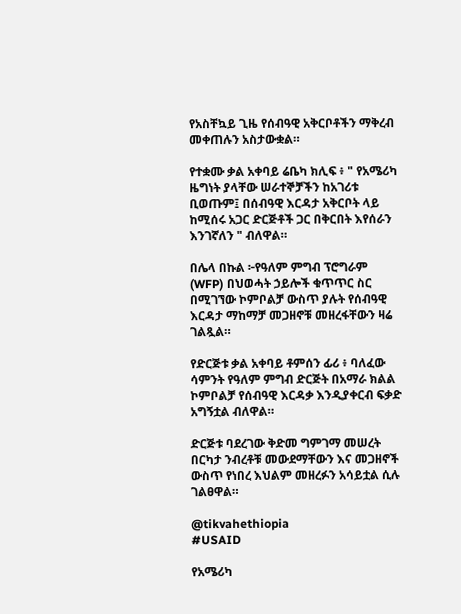የአስቸኳይ ጊዜ የሰብዓዊ አቅርቦቶችን ማቅረብ መቀጠሉን አስታውቋል።

የተቋሙ ቃል አቀባይ ሬቤካ ክሊፍ ፥ " የአሜሪካ ዜግነት ያላቸው ሠራተኞቻችን ከአገሪቱ ቢወጡም፤ በሰብዓዊ እርዳታ አቅርቦት ላይ ከሚሰሩ አጋር ድርጅቶች ጋር በቅርበት እየሰራን እንገኛለን " ብለዋል።

በሌላ በኩል ፦የዓለም ምግብ ፕሮግራም (WFP) በህወሓት ኃይሎች ቁጥጥር ስር በሚገኘው ኮምቦልቻ ውስጥ ያሉት የሰብዓዊ እርዳታ ማከማቻ መጋዘኖቹ መዘረፋቸውን ዛሬ ገልጿል።

የድርጅቱ ቃል አቀባይ ቶምሰን ፊሪ ፥ ባለፈው ሳምንት የዓለም ምግብ ድርጅት በአማራ ክልል ኮምቦልቻ የሰብዓዊ እርዳቃ እንዲያቀርብ ፍቃድ አግኝቷል ብለዋል።

ድርጅቱ ባደረገው ቅድመ ግምገማ መሠረት በርካታ ንብረቶቹ መውደማቸውን እና መጋዘኖች ውስጥ የነበረ እህልም መዘረፉን አሳይቷል ሲሉ ገልፀዋል።

@tikvahethiopia
#USAID

የአሜሪካ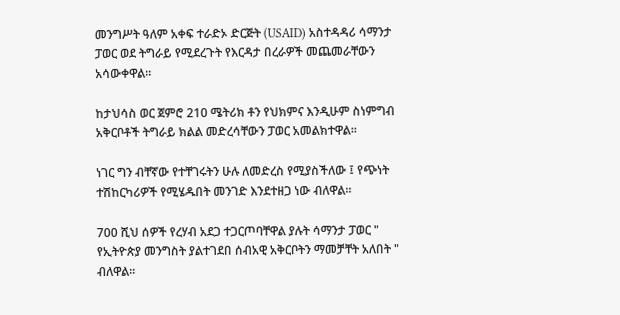መንግሥት ዓለም አቀፍ ተራድኦ ድርጅት (USAID) አስተዳዳሪ ሳማንታ ፓወር ወደ ትግራይ የሚደረጉት የእርዳታ በረራዎች መጨመራቸውን አሳውቀዋል።

ከታህሳስ ወር ጀምሮ 210 ሜትሪክ ቶን የህክምና እንዲሁም ስነምግብ አቅርቦቶች ትግራይ ክልል መድረሳቸውን ፓወር አመልክተዋል።

ነገር ግን ብቸኛው የተቸገሩትን ሁሉ ለመድረስ የሚያስችለው ፤ የጭነት ተሽከርካሪዎች የሚሄዱበት መንገድ እንደተዘጋ ነው ብለዋል።

700 ሺህ ሰዎች የረሃብ አደጋ ተጋርጦባቸዋል ያሉት ሳማንታ ፓወር " የኢትዮጵያ መንግስት ያልተገደበ ሰብአዊ አቅርቦትን ማመቻቸት አለበት " ብለዋል።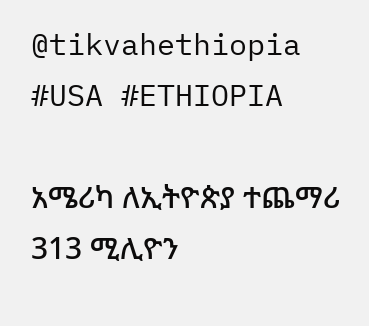@tikvahethiopia
#USA #ETHIOPIA

አሜሪካ ለኢትዮጵያ ተጨማሪ 313 ሚሊዮን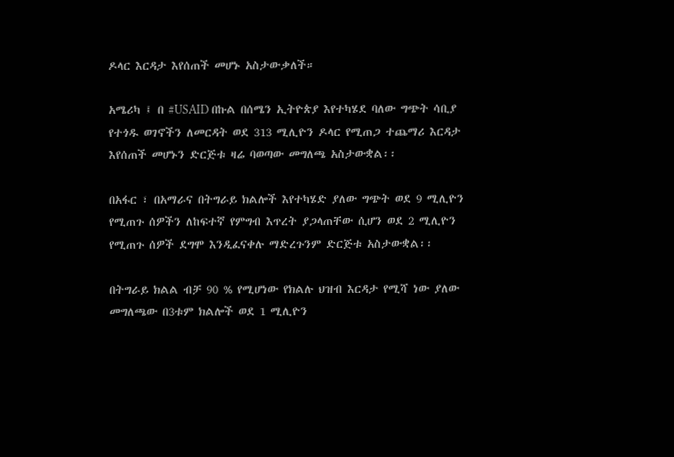ዶላር እርዳታ እየሰጠች መሆኑ አስታውቃለች።

አሜሪካ ፤ በ #USAID በኩል በሰሜን ኢትዮጵያ እየተካሄደ ባለው ግጭት ሳቢያ የተጎዱ ወገኖችን ለመርዳት ወደ 313 ሚሊዮን ዶላር የሚጠጋ ተጨማሪ እርዳታ እየሰጠች መሆኑን ድርጅቱ ዛሬ ባወጣው መግለጫ አስታውቋል፡፡

በአፋር ፣ በአማራና በትግራይ ክልሎች እየተካሄድ ያለው ግጭት ወደ 9 ሚሊዮን የሚጠጉ ሰዎችን ለከፍተኛ የምግብ እጥረት ያጋላጠቸው ሲሆን ወደ 2 ሚሊዮን የሚጠጉ ሰዎች ደግሞ እንዲፈናቀሉ ማድረጉንም ድርጅቱ አስታውቋል፡፡

በትግራይ ክልል ብቻ 90 % የሚሆነው የክልሉ ህዝብ እርዳታ የሚሻ ነው ያለው መግለጫው በ3ቱም ክልሎች ወደ 1 ሚሊዮን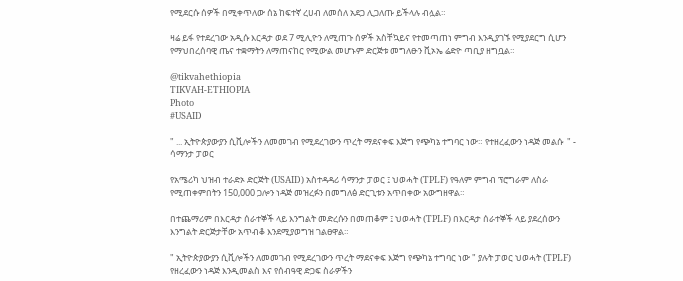የሚደርሱ ሰዎች በሚቀጥለው ሰኔ ከፍተኛ ረሀብ ለመሰለ አደጋ ሊጋለጡ ይችላሉ ብሏል።

ዛሬ ይፋ የተደረገው አዲሱ እርዳታ ወደ 7 ሚሊዮን ለሚጠጉ ሰዎች አስቸኳይና የተመጣጠነ ምግብ እንዲያገኙ የሚያደርግ ሲሆን የማህበረሰባዊ ጤና ተቋማትን ለማጠናከር የሚውል መሆኑም ድርጅቱ መግለፁን ቪኦኤ ሬድዮ ጣቢያ ዘግቧል።

@tikvahethiopia
TIKVAH-ETHIOPIA
Photo
#USAID

" ... ኢትዮጵያውያን ሲቪሎችን ለመመገብ የሚደረገውን ጥረት ማደናቀፍ እጅግ የጭካኔ ተግባር ነው። የተዘረፈውን ነዳጅ መልሱ  " - ሳማንታ ፓወር

የአሜሪካ ህዝብ ተራድኦ ድርጅት (USAID) አስተዳዳሪ ሳማንታ ፓወር ፤ ህወሓት (TPLF) የዓለም ምግብ ፕሮግራም ለስራ የሚጠቀምበትን 150,000 ጋሎን ነዳጅ መዝረፉን በመግለፅ ድርጊቱን አጥበቀው አውግዘዋል።

በተጨማሪም በእርዳታ ሰራተኞች ላይ እንግልት መድረሱን በመጠቆም ፤ ህወሓት (TPLF) በእርዳታ ሰራተኞች ላይ ያደረሰውን እንግልት ድርጅታቸው አጥብቆ እንደሚያወግዝ ገልፀዋል።

" ኢትዮጵያውያን ሲቪሎችን ለመመገብ የሚደረገውን ጥረት ማደናቀፍ እጅግ የጭካኔ ተግባር ነው " ያሉት ፓወር ህወሓት (TPLF) የዘረፈውን ነዳጅ እንዲመልስ እና የሰብዓዊ ድጋፍ ስራዎችን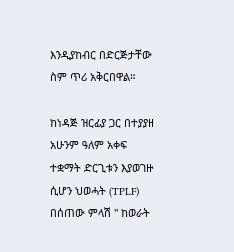እንዲያከብር በድርጅታቸው ስም ጥሪ አቅርበዋል።

ከነዳጅ ዝርፊያ ጋር በተያያዘ አሁንም ዓለም አቀፍ ተቋማት ድርጊቱን እያወገዙ ሲሆን ህወሓት (TPLF) በሰጠው ምላሽ " ከወራት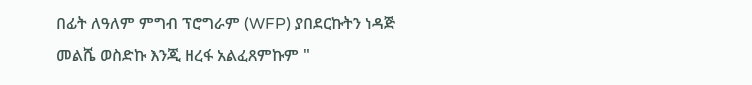በፊት ለዓለም ምግብ ፕሮግራም (WFP) ያበደርኩትን ነዳጅ መልሼ ወስድኩ እንጂ ዘረፋ አልፈጸምኩም "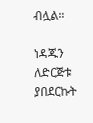ብሏል።

ነዳጁን ለድርጅቱ ያበደርኩት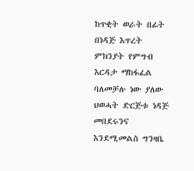ከጥቂት ወራት በፊት በነዳጅ እጥረት ምክንያት የምግብ እርዳታ ማከፋፈል ባለመቻሉ ነው ያለው ህወሓት ድርጅቱ ነዳጅ መበደሩንና እንደሚመልስ ግንዛቤ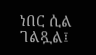ነበር ሲል ገልጿል፤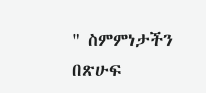" ስምምነታችን በጽሁፍ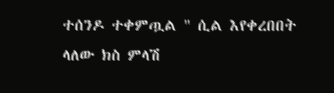ተሰንዶ ተቀምጧል " ሲል እየቀረበበት ላለው ክስ ምላሽ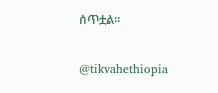ሰጥቷል።

@tikvahethiopia